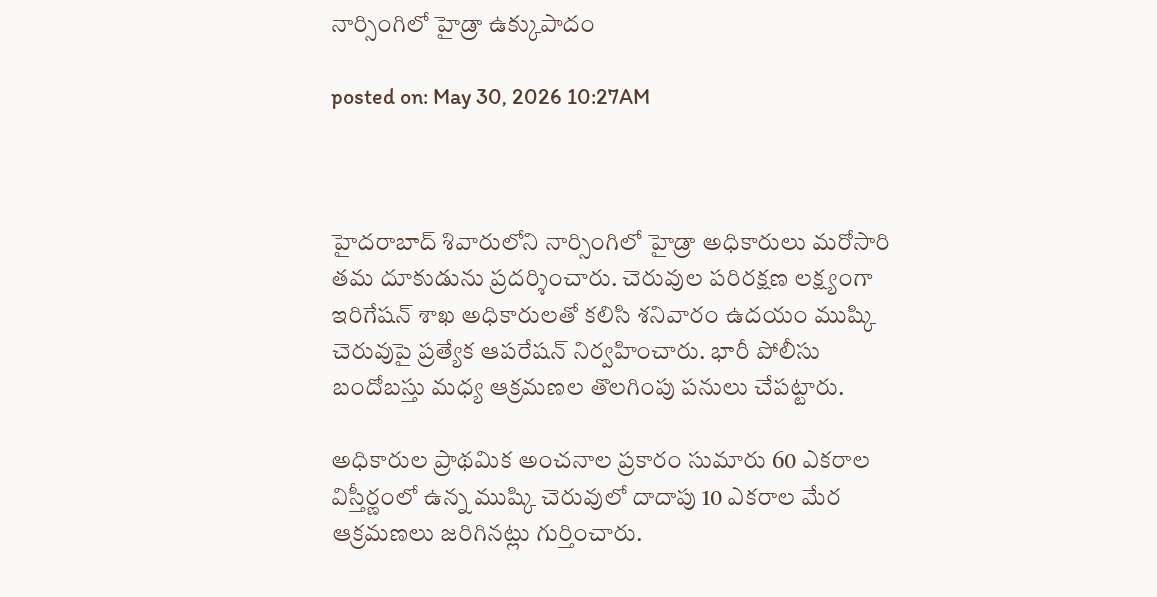నార్సింగిలో హైడ్రా ఉక్కుపాదం

posted on: May 30, 2026 10:27AM



హైదరాబాద్‌ శివారులోని నార్సింగిలో హైడ్రా అధికారులు మరోసారి తమ దూకుడును ప్రదర్శించారు. చెరువుల పరిరక్షణ లక్ష్యంగా ఇరిగేషన్‌ శాఖ అధికారులతో కలిసి శనివారం ఉదయం ముష్కి చెరువుపై ప్రత్యేక ఆపరేషన్‌ నిర్వహించారు. భారీ పోలీసు బందోబస్తు మధ్య ఆక్రమణల తొలగింపు పనులు చేపట్టారు.

అధికారుల ప్రాథమిక అంచనాల ప్రకారం సుమారు 60 ఎకరాల విస్తీర్ణంలో ఉన్న ముష్కి చెరువులో దాదాపు 10 ఎకరాల మేర ఆక్రమణలు జరిగినట్లు గుర్తించారు.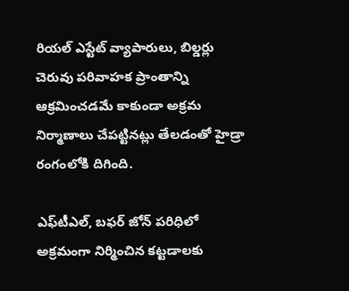రియల్‌ ఎస్టేట్‌ వ్యాపారులు, బిల్డర్లు చెరువు పరివాహక ప్రాంతాన్ని ఆక్రమించడమే కాకుండా అక్రమ నిర్మాణాలు చేపట్టినట్లు తేలడంతో హైడ్రా రంగంలోకి దిగింది.

ఎఫ్‌టీఎల్‌, బఫర్‌ జోన్‌ పరిధిలో అక్రమంగా నిర్మించిన కట్టడాలకు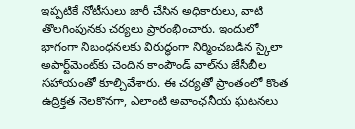ఇప్పటికే నోటీసులు జారీ చేసిన అధికారులు, వాటి తొలగింపునకు చర్యలు ప్రారంభించారు. ఇందులో భాగంగా నిబంధనలకు విరుద్ధంగా నిర్మించబడిన స్కైలా అపార్ట్‌మెంట్‌కు చెందిన కాంపౌండ్‌ వాల్‌ను జేసీబీల సహాయంతో కూల్చివేశారు. ఈ చర్యతో ప్రాంతంలో కొంత ఉద్రిక్తత నెలకొనగా, ఎలాంటి అవాంఛనీయ ఘటనలు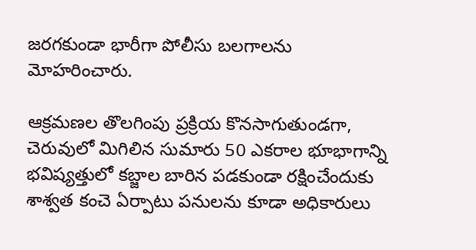జరగకుండా భారీగా పోలీసు బలగాలను మోహరించారు.

ఆక్రమణల తొలగింపు ప్రక్రియ కొనసాగుతుండగా, చెరువులో మిగిలిన సుమారు 50 ఎకరాల భూభాగాన్ని భవిష్యత్తులో కబ్జాల బారిన పడకుండా రక్షించేందుకు శాశ్వత కంచె ఏర్పాటు పనులను కూడా అధికారులు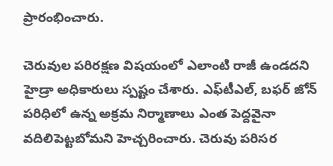ప్రారంభించారు.

చెరువుల పరిరక్షణ విషయంలో ఎలాంటి రాజీ ఉండదని హైడ్రా అధికారులు స్పష్టం చేశారు. ఎఫ్‌టీఎల్‌, బఫర్‌ జోన్‌ పరిధిలో ఉన్న అక్రమ నిర్మాణాలు ఎంత పెద్దవైనా వదిలిపెట్టబోమని హెచ్చరించారు. చెరువు పరిసర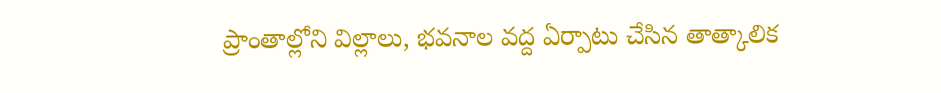ప్రాంతాల్లోని విల్లాలు, భవనాల వద్ద ఏర్పాటు చేసిన తాత్కాలిక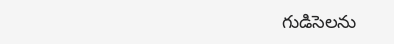గుడిసెలను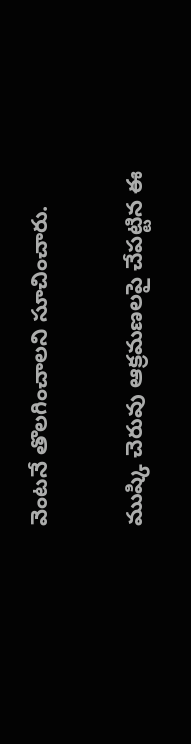వెంటనే తొలగించాలని సూచించారు.

ముష్కి చెరువు ఆక్రమణలపై చేపట్టిన ఈ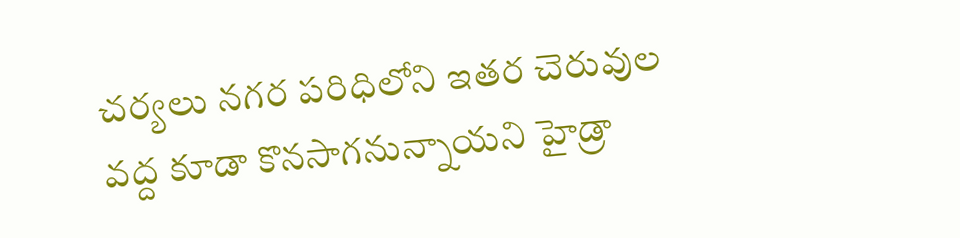చర్యలు నగర పరిధిలోని ఇతర చెరువుల వద్ద కూడా కొనసాగనున్నాయని హైడ్రా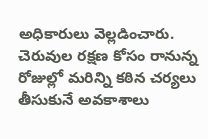అధికారులు వెల్లడించారు. చెరువుల రక్షణ కోసం రానున్న రోజుల్లో మరిన్ని కఠిన చర్యలు తీసుకునే అవకాశాలు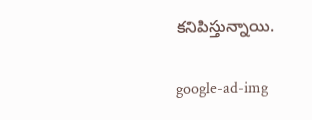కనిపిస్తున్నాయి.

google-ad-img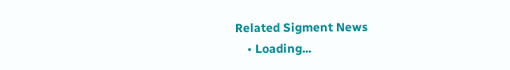Related Sigment News
    • Loading...